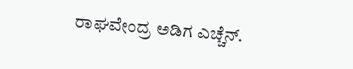ರಾಘವೇಂದ್ರ ಅಡಿಗ ಎಚ್ಚೆನ್.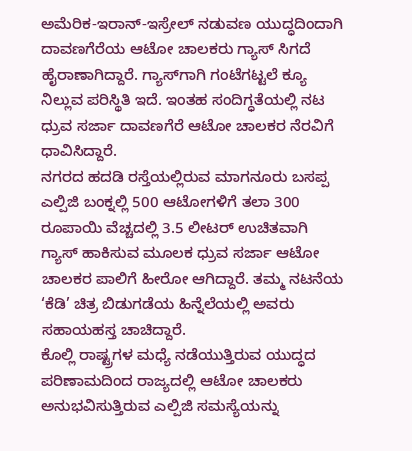ಅಮೆರಿಕ-ಇರಾನ್-ಇಸ್ರೇಲ್ ನಡುವಣ ಯುದ್ಧದಿಂದಾಗಿ ದಾವಣಗೆರೆಯ ಆಟೋ ಚಾಲಕರು ಗ್ಯಾಸ್ ಸಿಗದೆ ಹೈರಾಣಾಗಿದ್ದಾರೆ. ಗ್ಯಾಸ್‌ಗಾಗಿ ಗಂಟೆಗಟ್ಟಲೆ ಕ್ಯೂ ನಿಲ್ಲುವ ಪರಿಸ್ಥಿತಿ ಇದೆ. ಇಂತಹ ಸಂದಿಗ್ಧತೆಯಲ್ಲಿ ನಟ ಧ್ರುವ ಸರ್ಜಾ ದಾವಣಗೆರೆ ಆಟೋ ಚಾಲಕರ ನೆರವಿಗೆ ಧಾವಿಸಿದ್ದಾರೆ.
ನಗರದ ಹದಡಿ ರಸ್ತೆಯಲ್ಲಿರುವ ಮಾಗನೂರು ಬಸಪ್ಪ ಎಲ್ಪಿಜಿ ಬಂಕ್ನಲ್ಲಿ 500 ಆಟೋಗಳಿಗೆ ತಲಾ 300 ರೂಪಾಯಿ ವೆಚ್ಚದಲ್ಲಿ 3.5 ಲೀಟರ್ ಉಚಿತವಾಗಿ ಗ್ಯಾಸ್ ಹಾಕಿಸುವ ಮೂಲಕ ಧ್ರುವ ಸರ್ಜಾ ಆಟೋ ಚಾಲಕರ ಪಾಲಿಗೆ ಹೀರೋ ಆಗಿದ್ದಾರೆ. ತಮ್ಮ ನಟನೆಯ ‘ಕೆಡಿ’ ಚಿತ್ರ ಬಿಡುಗಡೆಯ ಹಿನ್ನೆಲೆಯಲ್ಲಿ ಅವರು ಸಹಾಯಹಸ್ತ ಚಾಚಿದ್ದಾರೆ.
ಕೊಲ್ಲಿ ರಾಷ್ಟ್ರಗಳ ಮಧ್ಯೆ ನಡೆಯುತ್ತಿರುವ ಯುದ್ಧದ ಪರಿಣಾಮದಿಂದ ರಾಜ್ಯದಲ್ಲಿ ಆಟೋ ಚಾಲಕರು ಅನುಭವಿಸುತ್ತಿರುವ ಎಲ್ಪಿಜಿ ಸಮಸ್ಯೆಯನ್ನು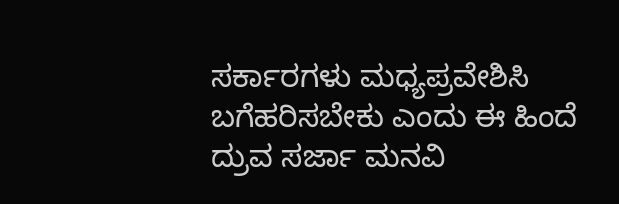ಸರ್ಕಾರಗಳು ಮಧ್ಯಪ್ರವೇಶಿಸಿ ಬಗೆಹರಿಸಬೇಕು ಎಂದು ಈ ಹಿಂದೆ ದ್ರುವ ಸರ್ಜಾ ಮನವಿ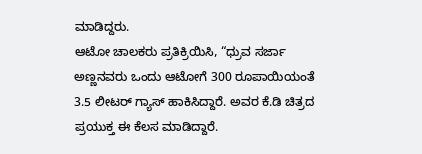ಮಾಡಿದ್ದರು.
ಆಟೋ ಚಾಲಕರು ಪ್ರತಿಕ್ರಿಯಿಸಿ, “ಧ್ರುವ ಸರ್ಜಾ ಅಣ್ಣನವರು ಒಂದು ಆಟೋಗೆ 300 ರೂಪಾಯಿಯಂತೆ 3.5 ಲೀಟರ್ ಗ್ಯಾಸ್ ಹಾಕಿಸಿದ್ದಾರೆ. ಅವರ ಕೆ.ಡಿ ಚಿತ್ರದ ಪ್ರಯುಕ್ತ ಈ ಕೆಲಸ ಮಾಡಿದ್ದಾರೆ.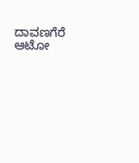ದಾವಣಗೆರೆ ಆಟೋ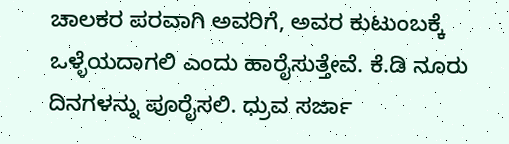ಚಾಲಕರ ಪರವಾಗಿ ಅವರಿಗೆ, ಅವರ ಕುಟುಂಬಕ್ಕೆ ಒಳ್ಳೆಯದಾಗಲಿ ಎಂದು ಹಾರೈಸುತ್ತೇವೆ. ಕೆ.ಡಿ ನೂರು ದಿನಗಳನ್ನು ಪೂರೈಸಲಿ. ಧ್ರುವ ಸರ್ಜಾ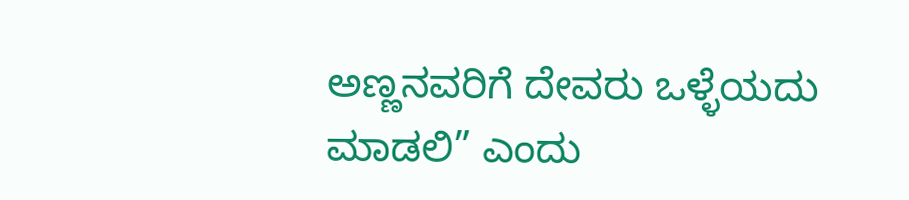ಅಣ್ಣನವರಿಗೆ ದೇವರು ಒಳ್ಳೆಯದು ಮಾಡಲಿ” ಎಂದು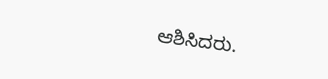ಆಶಿಸಿದರು.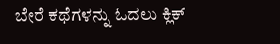ಬೇರೆ ಕಥೆಗಳನ್ನು ಓದಲು ಕ್ಲಿಕ್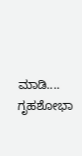ಮಾಡಿ....
ಗೃಹಶೋಭಾ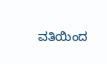ವತಿಯಿಂದ